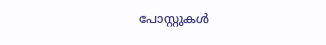പോസ്റ്റുകള്‍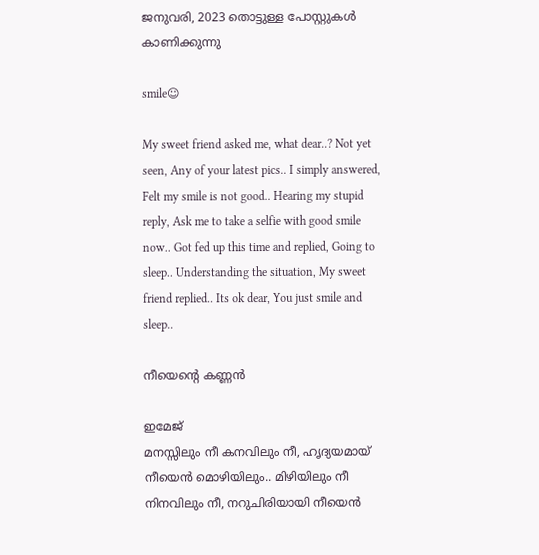ജനുവരി, 2023 തൊട്ടുള്ള പോസ്റ്റുകൾ കാണിക്കുന്നു

smile☺

My sweet friend asked me, what dear..? Not yet seen, Any of your latest pics.. I simply answered, Felt my smile is not good.. Hearing my stupid reply, Ask me to take a selfie with good smile now.. Got fed up this time and replied, Going to sleep.. Understanding the situation, My sweet friend replied.. Its ok dear, You just smile and sleep..

നീയെന്റെ കണ്ണൻ

ഇമേജ്
മനസ്സിലും നീ കനവിലും നീ, ഹൃദ്യയമായ് നീയെൻ മൊഴിയിലും.. മിഴിയിലും നീ നിനവിലും നീ, നറുചിരിയായി നീയെൻ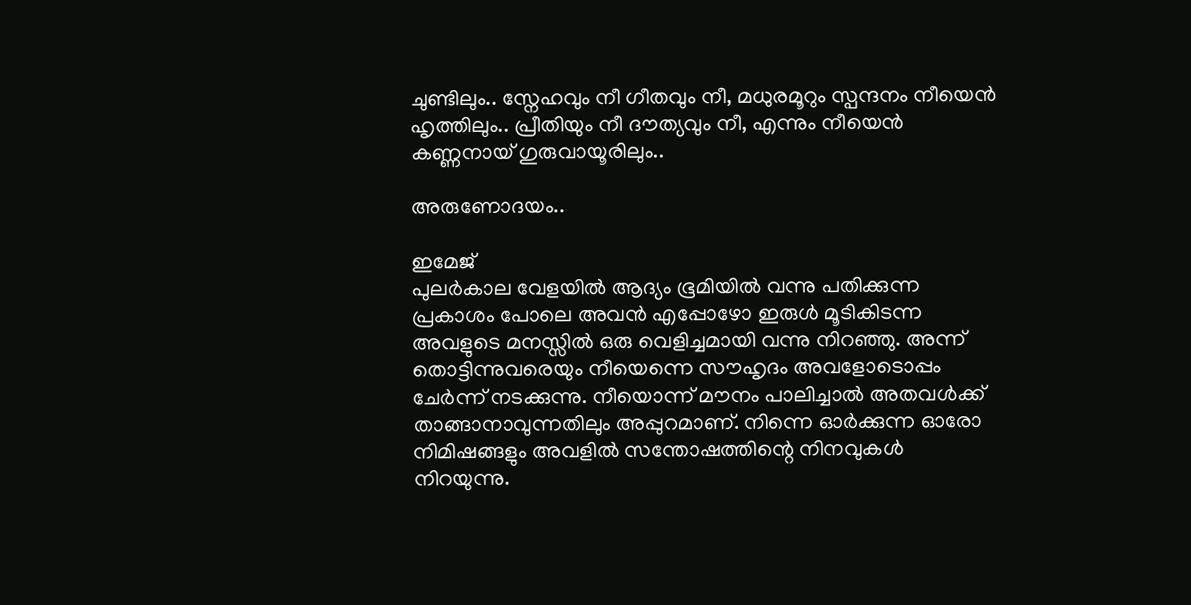ചുണ്ടിലും.. സ്നേഹവും നീ ഗീതവും നീ, മധുരമൂറും സ്പന്ദനം നീയെൻ ഹൃത്തിലും.. പ്രീതിയും നീ ദൗത്യവും നീ, എന്നും നീയെൻ കണ്ണനായ് ഗുരുവായൂരിലും..

അരുണോദയം..

ഇമേജ്
പുലർകാല വേളയിൽ ആദ്യം ഭൂമിയിൽ വന്നു പതിക്കുന്ന പ്രകാശം പോലെ അവൻ എപ്പോഴോ ഇരുൾ മൂടികിടന്ന അവളുടെ മനസ്സിൽ ഒരു വെളിച്ചമായി വന്നു നിറഞ്ഞു. അന്ന് തൊട്ടിന്നുവരെയും നീയെന്നെ സൗഹൃദം അവളോടൊപ്പം ചേർന്ന് നടക്കുന്നു. നീയൊന്ന് മൗനം പാലിച്ചാൽ അതവൾക്ക് താങ്ങാനാവുന്നതിലും അപ്പുറമാണ്. നിന്നെ ഓർക്കുന്ന ഓരോ നിമിഷങ്ങളും അവളിൽ സന്തോഷത്തിന്റെ നിനവുകൾ നിറയുന്നു.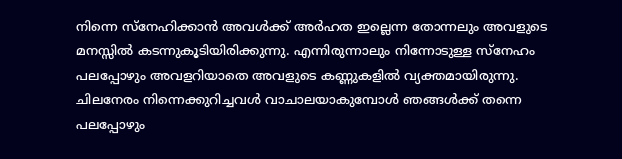നിന്നെ സ്നേഹിക്കാൻ അവൾക്ക് അർഹത ഇല്ലെന്ന തോന്നലും അവളുടെ മനസ്സിൽ കടന്നുകൂടിയിരിക്കുന്നു. എന്നിരുന്നാലും നിന്നോടുള്ള സ്നേഹം പലപ്പോഴും അവളറിയാതെ അവളുടെ കണ്ണുകളിൽ വ്യക്തമായിരുന്നു. ചിലനേരം നിന്നെക്കുറിച്ചവൾ വാചാലയാകുമ്പോൾ ഞങ്ങൾക്ക് തന്നെ പലപ്പോഴും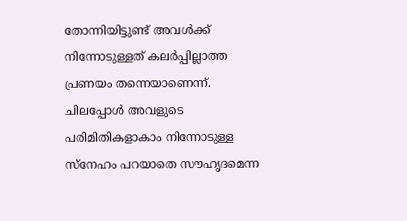തോന്നിയിട്ടുണ്ട് അവൾക്ക് നിന്നോടുള്ളത് കലർപ്പില്ലാത്ത പ്രണയം തന്നെയാണെന്ന്. ചിലപ്പോൾ അവളുടെ പരിമിതികളാകാം നിന്നോടുള്ള സ്നേഹം പറയാതെ സൗഹൃദമെന്ന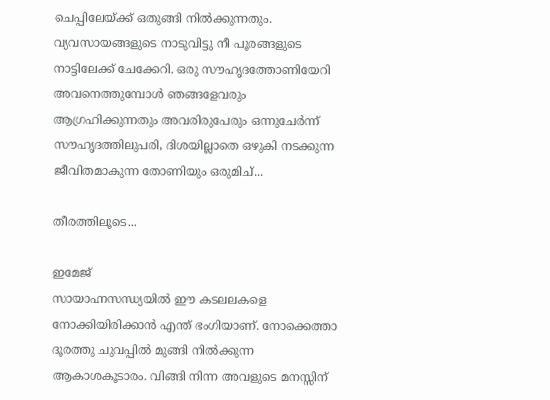ചെപ്പിലേയ്ക്ക് ഒതുങ്ങി നിൽക്കുന്നതും. വ്യവസായങ്ങളുടെ നാടുവിട്ടു നീ പൂരങ്ങളുടെ നാട്ടിലേക്ക് ചേക്കേറി. ഒരു സൗഹൃദത്തോണിയേറി അവനെത്തുമ്പോൾ ഞങ്ങളേവരും ആഗ്രഹിക്കുന്നതും അവരിരുപേരും ഒന്നുചേർന്ന് സൗഹൃദത്തിലുപരി, ദിശയില്ലാതെ ഒഴുകി നടക്കുന്ന ജീവിതമാകുന്ന തോണിയും ഒരുമിച്...

തീരത്തിലൂടെ...

ഇമേജ്
സായാഹ്നസന്ധ്യയിൽ ഈ കടലലകളെ നോക്കിയിരിക്കാൻ എന്ത് ഭംഗിയാണ്. നോക്കെത്താ ദൂരത്തു ചുവപ്പിൽ മുങ്ങി നിൽക്കുന്ന ആകാശകൂടാരം. വിങ്ങി നിന്ന അവളുടെ മനസ്സിന്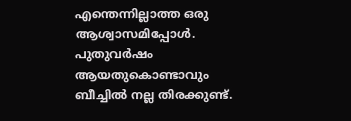എന്തെന്നില്ലാത്ത ഒരു ആശ്വാസമിപ്പോൾ. പുതുവർഷം ആയതുകൊണ്ടാവും ബീച്ചിൽ നല്ല തിരക്കുണ്ട്.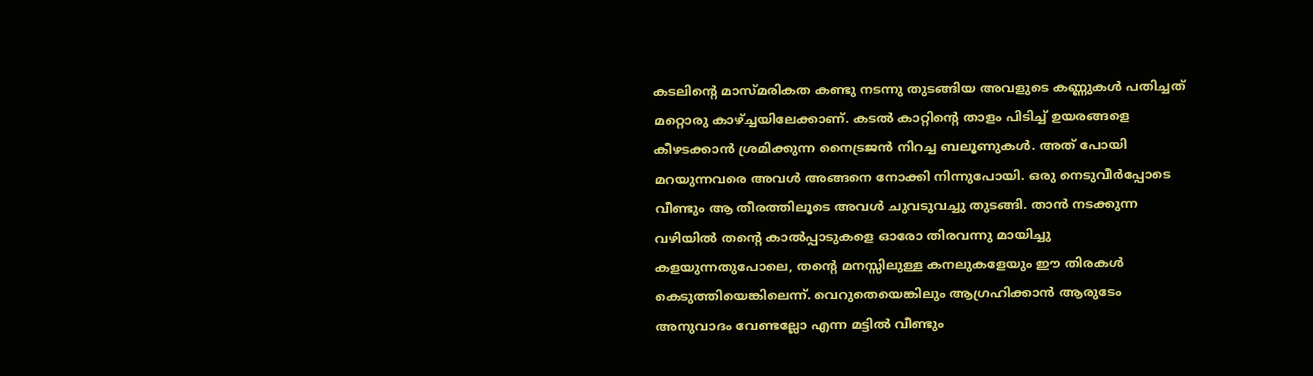കടലിന്റെ മാസ്മരികത കണ്ടു നടന്നു തുടങ്ങിയ അവളുടെ കണ്ണുകൾ പതിച്ചത് മറ്റൊരു കാഴ്ച്ചയിലേക്കാണ്. കടൽ കാറ്റിന്റെ താളം പിടിച്ച് ഉയരങ്ങളെ കീഴടക്കാൻ ശ്രമിക്കുന്ന നൈട്രജൻ നിറച്ച ബലൂണുകൾ. അത് പോയി മറയുന്നവരെ അവൾ അങ്ങനെ നോക്കി നിന്നുപോയി. ഒരു നെടുവീർപ്പോടെ വീണ്ടും ആ തീരത്തിലൂടെ അവൾ ചുവടുവച്ചു തുടങ്ങി. താൻ നടക്കുന്ന വഴിയിൽ തന്റെ കാൽപ്പാടുകളെ ഓരോ തിരവന്നു മായിച്ചു കളയുന്നതുപോലെ, തന്റെ മനസ്സിലുള്ള കനലുകളേയും ഈ തിരകൾ കെടുത്തിയെങ്കിലെന്ന്. വെറുതെയെങ്കിലും ആഗ്രഹിക്കാൻ ആരുടേം അനുവാദം വേണ്ടല്ലോ എന്ന മട്ടിൽ വീണ്ടും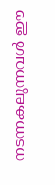നടന്നകലുന്നവൾ ഈ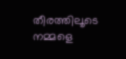തീരത്തിലൂടെ നമ്മളെ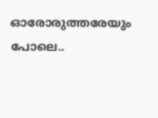ഓരോരുത്തരേയും പോലെ..